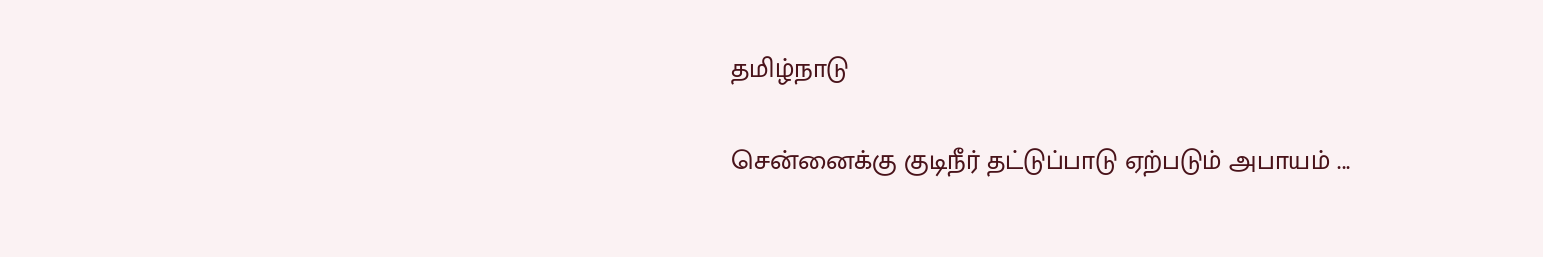தமிழ்நாடு

சென்னைக்கு குடிநீர் தட்டுப்பாடு ஏற்படும் அபாயம் ...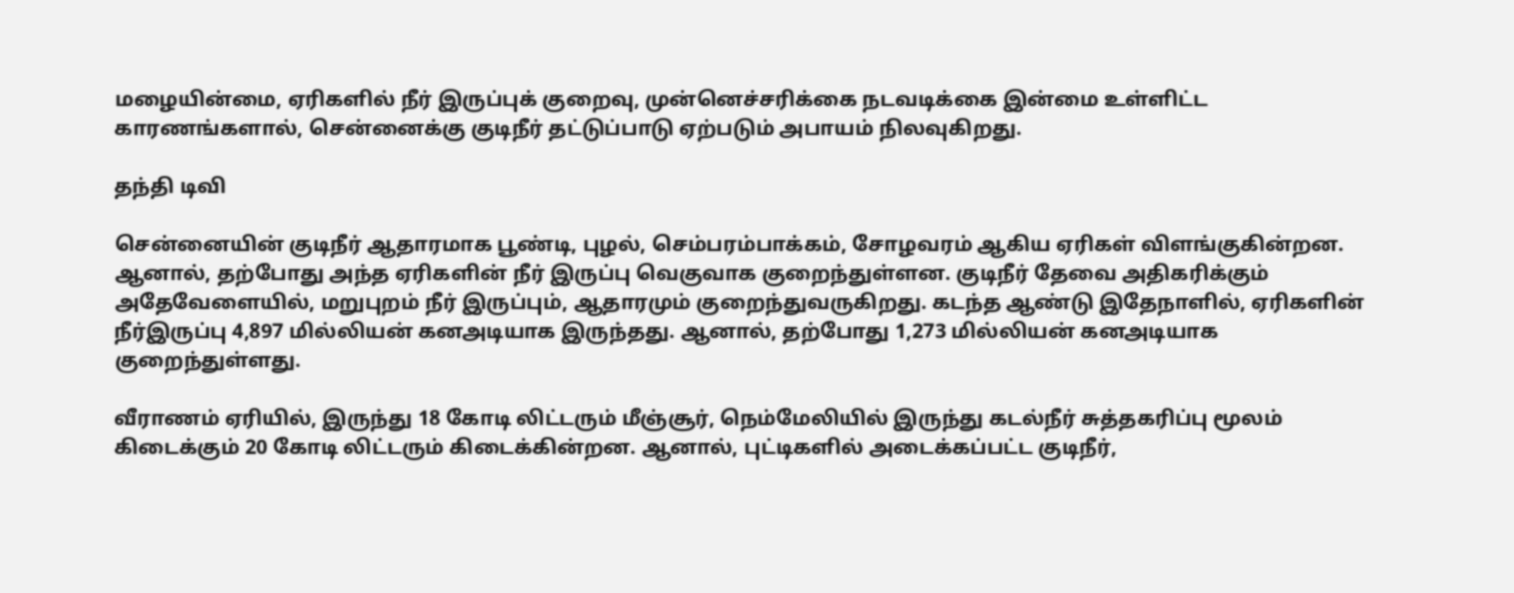மழையின்மை, ஏரிகளில் நீர் இருப்புக் குறைவு, முன்னெச்சரிக்கை நடவடிக்கை இன்மை உள்ளிட்ட காரணங்களால், சென்னைக்கு குடிநீர் தட்டுப்பாடு ஏற்படும் அபாயம் நிலவுகிறது.

தந்தி டிவி

சென்னையின் குடிநீர் ஆதாரமாக பூண்டி, புழல், செம்பரம்பாக்கம், சோழவரம் ஆகிய ஏரிகள் விளங்குகின்றன. ஆனால், தற்போது அந்த ஏரிகளின் நீர் இருப்பு வெகுவாக குறைந்துள்ளன. குடிநீர் தேவை அதிகரிக்கும் அதேவேளையில், மறுபுறம் நீர் இருப்பும், ஆதாரமும் குறைந்துவருகிறது. கடந்த ஆண்டு இதேநாளில், ஏரிகளின் நீர்இருப்பு 4,897 மில்லியன் கனஅடியாக இருந்தது. ஆனால், தற்போது 1,273 மில்லியன் கனஅடியாக குறைந்துள்ளது.

வீராணம் ஏரியில், இருந்து 18 கோடி லிட்டரும் மீஞ்சூர், நெம்மேலியில் இருந்து கடல்நீர் சுத்தகரிப்பு மூலம் கிடைக்கும் 20 கோடி லிட்டரும் கிடைக்கின்றன. ஆனால், புட்டிகளில் அடைக்கப்பட்ட குடிநீர்,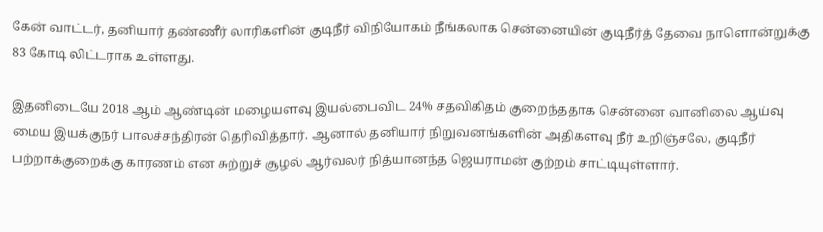கேன் வாட்டர், தனியார் தண்ணீர் லாரிகளின் குடிநீர் விநியோகம் நீங்கலாக சென்னையின் குடிநீர்த் தேவை நாளொன்றுக்கு 83 கோடி லிட்டராக உள்ளது.

இதனிடையே 2018 ஆம் ஆண்டின் மழையளவு இயல்பைவிட 24% சதவிகிதம் குறைந்ததாக சென்னை வானிலை ஆய்வு மைய இயக்குநர் பாலச்சந்திரன் தெரிவித்தார். ஆனால் தனியார் நிறுவனங்களின் அதிகளவு நீர் உறிஞ்சலே, குடிநீர் பற்றாக்குறைக்கு காரணம் என சுற்றுச் சூழல் ஆர்வலர் நித்யானந்த ஜெயராமன் குற்றம் சாட்டியுள்ளார்.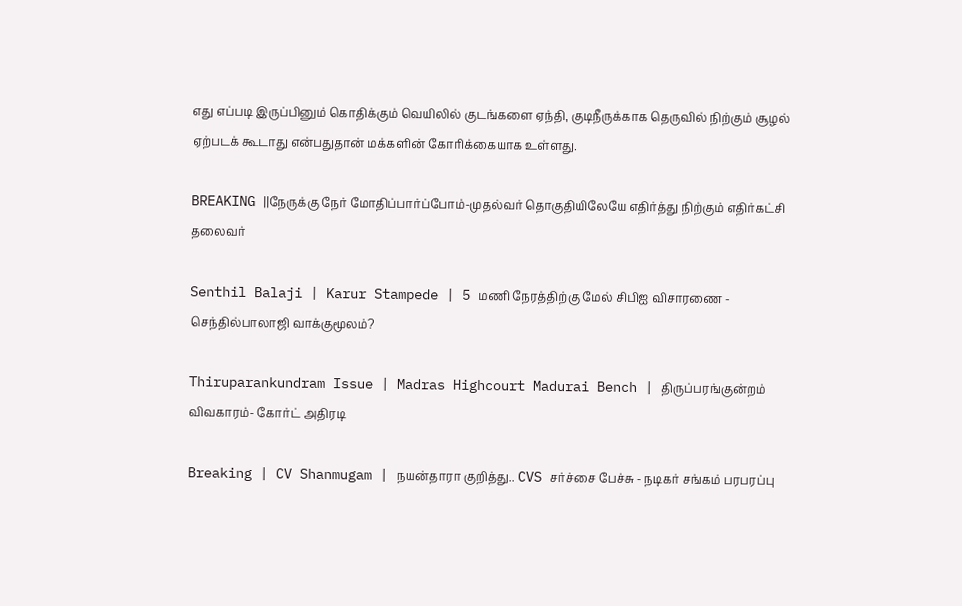எது எப்படி இருப்பினும் கொதிக்கும் வெயிலில் குடங்களை ஏந்தி, குடிநீருக்காக தெருவில் நிற்கும் சூழல் ஏற்படக் கூடாது என்பதுதான் மக்களின் கோரிக்கையாக உள்ளது.

BREAKING ||நேருக்கு நேர் மோதிப்பார்ப்போம்-முதல்வர் தொகுதியிலேயே எதிர்த்து நிற்கும் எதிர்கட்சி தலைவர்

Senthil Balaji | Karur Stampede | 5 மணி நேரத்திற்கு மேல் சிபிஐ விசாரணை - செந்தில்பாலாஜி வாக்குமூலம்?

Thiruparankundram Issue | Madras Highcourt Madurai Bench | திருப்பரங்குன்றம் விவகாரம்- கோர்ட் அதிரடி

Breaking | CV Shanmugam | நயன்தாரா குறித்து.. CVS சர்ச்சை பேச்சு - நடிகர் சங்கம் பரபரப்பு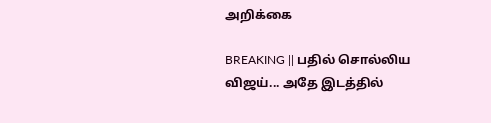அறிக்கை

BREAKING || பதில் சொல்லிய விஜய்... அதே இடத்தில்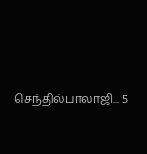செந்தில்பாலாஜி... 5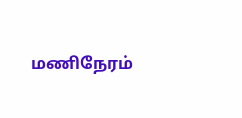மணிநேரம்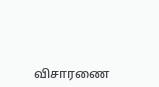விசாரணை